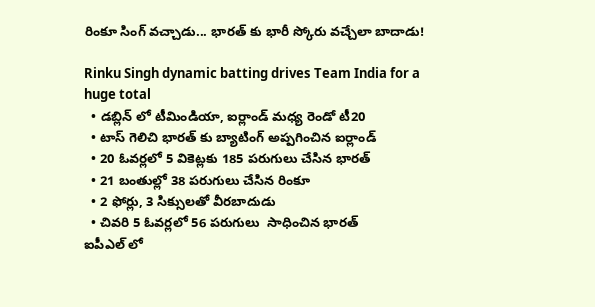రింకూ సింగ్ వచ్చాడు... భారత్ కు భారీ స్కోరు వచ్చేలా బాదాడు!

Rinku Singh dynamic batting drives Team India for a huge total
  • డబ్లిన్ లో టీమిండియా, ఐర్లాండ్ మధ్య రెండో టీ20
  • టాస్ గెలిచి భారత్ కు బ్యాటింగ్ అప్పగించిన ఐర్లాండ్
  • 20 ఓవర్లలో 5 వికెట్లకు 185 పరుగులు చేసిన భారత్
  • 21 బంతుల్లో 38 పరుగులు చేసిన రింకూ
  • 2 ఫోర్లు, 3 సిక్సులతో వీరబాదుడు
  • చివరి 5 ఓవర్లలో 56 పరుగులు  సాధించిన భారత్
ఐపీఎల్ లో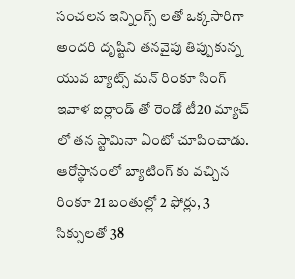సంచలన ఇన్నింగ్స్ లతో ఒక్కసారిగా అందరి దృష్టిని తనవైపు తిప్పుకున్న యువ బ్యాట్స్ మన్ రింకూ సింగ్ ఇవాళ ఐర్లాండ్ తో రెండో టీ20 మ్యాచ్ లో తన స్టామినా ఏంటో చూపించాడు. ఆరోస్థానంలో బ్యాటింగ్ కు వచ్చిన రింకూ 21 బంతుల్లో 2 ఫోర్లు, 3 సిక్సులతో 38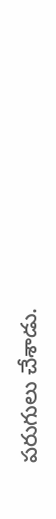పరుగులు చేశాడు.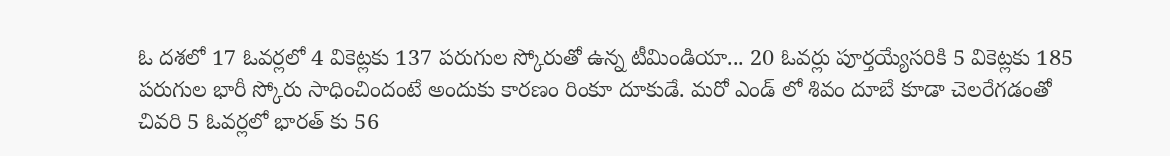ఓ దశలో 17 ఓవర్లలో 4 వికెట్లకు 137 పరుగుల స్కోరుతో ఉన్న టీమిండియా... 20 ఓవర్లు పూర్తయ్యేసరికి 5 వికెట్లకు 185 పరుగుల భారీ స్కోరు సాధించిందంటే అందుకు కారణం రింకూ దూకుడే. మరో ఎండ్ లో శివం దూబే కూడా చెలరేగడంతో చివరి 5 ఓవర్లలో భారత్ కు 56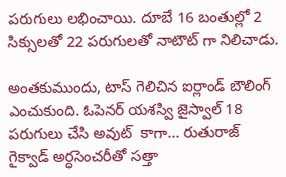పరుగులు లభించాయి. దూబే 16 బంతుల్లో 2 సిక్సులతో 22 పరుగులతో నాటౌట్ గా నిలిచాడు.

అంతకుముందు, టాస్ గెలిచిన ఐర్లాండ్ బౌలింగ్ ఎంచుకుంది. ఓపెనర్ యశస్వి జైస్వాల్ 18 పరుగులు చేసి అవుట్  కాగా... రుతురాజ్ గైక్వాడ్ అర్ధసెంచరీతో సత్తా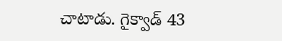చాటాడు. గైక్వాడ్ 43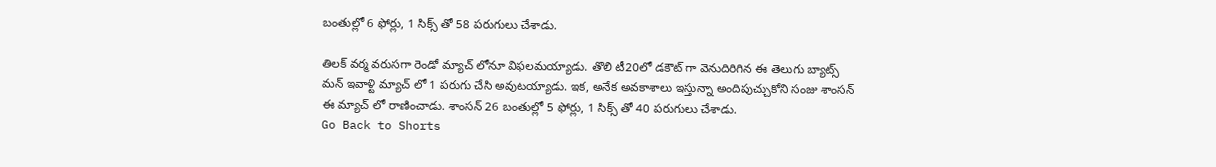బంతుల్లో 6 ఫోర్లు, 1 సిక్స్ తో 58 పరుగులు చేశాడు.

తిలక్ వర్మ వరుసగా రెండో మ్యాచ్ లోనూ విఫలమయ్యాడు. తొలి టీ20లో డకౌట్ గా వెనుదిరిగిన ఈ తెలుగు బ్యాట్స్ మన్ ఇవాళ్టి మ్యాచ్ లో 1 పరుగు చేసి అవుటయ్యాడు. ఇక, అనేక అవకాశాలు ఇస్తున్నా అందిపుచ్చుకోని సంజు శాంసన్ ఈ మ్యాచ్ లో రాణించాడు. శాంసన్ 26 బంతుల్లో 5 ఫోర్లు, 1 సిక్స్ తో 40 పరుగులు చేశాడు.
Go Back to Shorts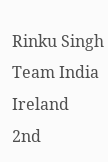Rinku Singh
Team India
Ireland
2nd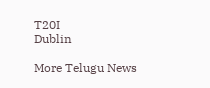T20I
Dublin

More Telugu News